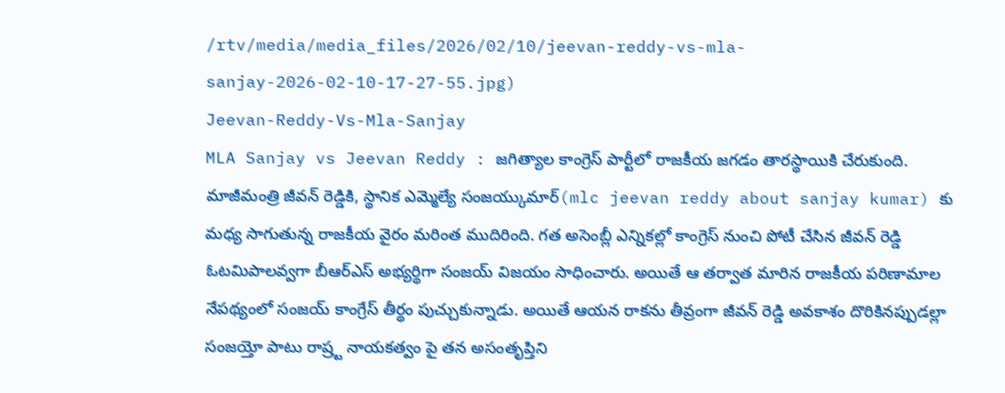/rtv/media/media_files/2026/02/10/jeevan-reddy-vs-mla-sanjay-2026-02-10-17-27-55.jpg)
Jeevan-Reddy-Vs-Mla-Sanjay
MLA Sanjay vs Jeevan Reddy : జగిత్యాల కాంగ్రెస్ పార్టీలో రాజకీయ జగడం తారస్థాయికి చేరుకుంది. మాజీమంత్రి జీవన్ రెడ్డికి, స్థానిక ఎమ్మెల్యే సంజయ్కుమార్(mlc jeevan reddy about sanjay kumar) కు మధ్య సాగుతున్న రాజకీయ వైరం మరింత ముదిరింది. గత అసెంబ్లీ ఎన్నికల్లో కాంగ్రెస్ నుంచి పోటీ చేసిన జీవన్ రెడ్డి ఓటమిపాలవ్వగా బీఆర్ఎస్ అభ్యర్థిగా సంజయ్ విజయం సాధించారు. అయితే ఆ తర్వాత మారిన రాజకీయ పరిణామాల నేపథ్యంలో సంజయ్ కాంగ్రేస్ తీర్థం పుచ్చుకున్నాడు. అయితే ఆయన రాకను తీవ్రంగా జీవన్ రెడ్డి అవకాశం దొరికినప్పుడల్లా సంజయ్తో పాటు రాష్ర్ట నాయకత్వం పై తన అసంతృప్తిని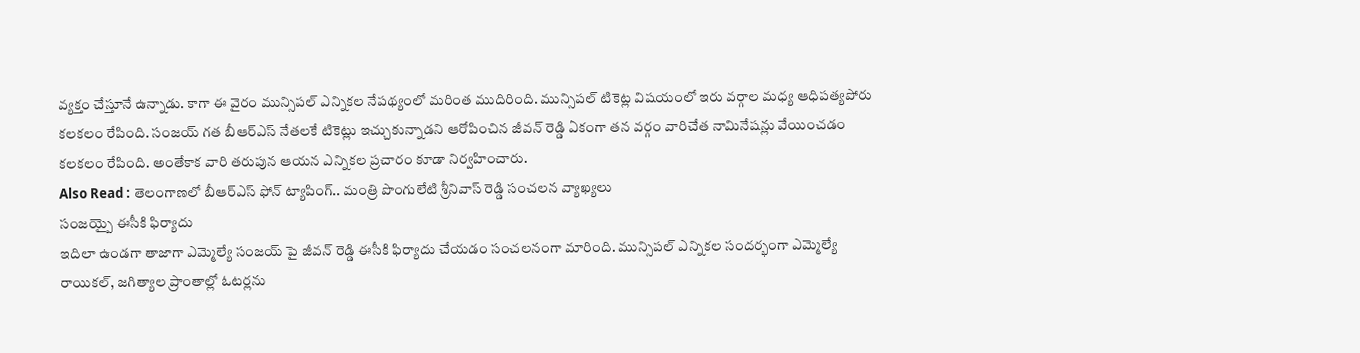వ్యక్తం చేస్తూనే ఉన్నాడు. కాగా ఈ వైరం మున్సిపల్ ఎన్నికల నేపథ్యంలో మరింత ముదిరింది. మున్సిపల్ టికెట్ల విషయంలో ఇరు వర్గాల మధ్య ఆధిపత్యపోరు కలకలం రేపింది. సంజయ్ గత బీఆర్ఎస్ నేతలకే టికెట్లు ఇచ్చుకున్నాడని ఆరోపించిన జీవన్ రెడ్డి ఏకంగా తన వర్గం వారిచేత నామినేషన్లు వేయించడం కలకలం రేపింది. అంతేకాక వారి తరుపున ఆయన ఎన్నికల ప్రచారం కూడా నిర్వహించారు.
Also Read : తెలంగాణలో బీఆర్ఎస్ ఫోన్ ట్యాపింగ్.. మంత్రి పొంగులేటి శ్రీనివాస్ రెడ్డి సంచలన వ్యాఖ్యలు
సంజయ్పై ఈసీకి ఫిర్యాదు
ఇదిలా ఉండగా తాజాగా ఎమ్మెల్యే సంజయ్ పై జీవన్ రెడ్డి ఈసీకి ఫిర్యాదు చేయడం సంచలనంగా మారింది. మున్సిపల్ ఎన్నికల సందర్భంగా ఎమ్మెల్యే రాయికల్, జగిత్యాల ప్రాంతాల్లో ఓటర్లను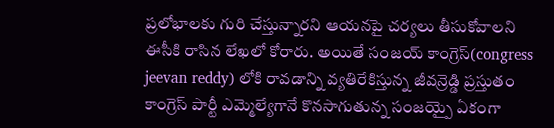ప్రలోభాలకు గురి చేస్తున్నారని ఆయనపై చర్యలు తీసుకోవాలని ఈసీకి రాసిన లేఖలో కోరారు. అయితే సంజయ్ కాంగ్రెస్(congress jeevan reddy) లోకి రావడాన్ని వ్యతిరేకిస్తున్న జీవన్రెడ్డి ప్రస్తుతం కాంగ్రెస్ పార్టీ ఎమ్మెల్యేగానే కొనసాగుతున్న సంజయ్పై ఏకంగా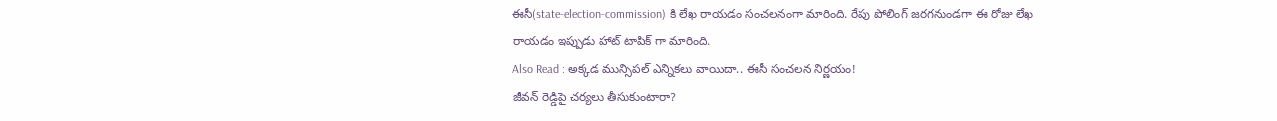ఈసీ(state-election-commission) కి లేఖ రాయడం సంచలనంగా మారింది. రేపు పోలింగ్ జరగనుండగా ఈ రోజు లేఖ రాయడం ఇప్పుడు హాట్ టాపిక్ గా మారింది.
Also Read : అక్కడ మున్సిపల్ ఎన్నికలు వాయిదా.. ఈసీ సంచలన నిర్ణయం!
జీవన్ రెడ్డిపై చర్యలు తీసుకుంటారా?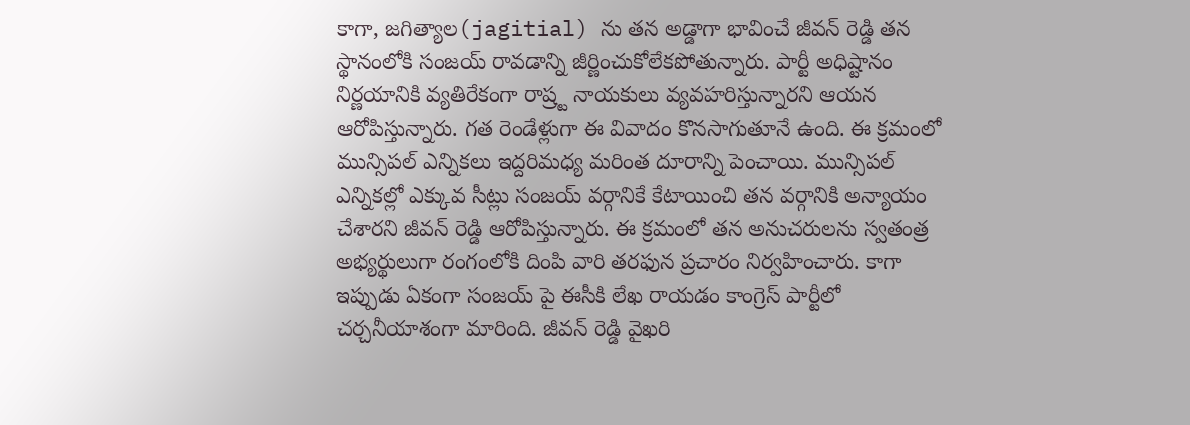కాగా, జగిత్యాల(jagitial) ను తన అడ్డాగా భావించే జీవన్ రెడ్డి తన స్థానంలోకి సంజయ్ రావడాన్ని జీర్ణించుకోలేకపోతున్నారు. పార్టీ అధిష్టానం నిర్ణయానికి వ్యతిరేకంగా రాష్ర్ట నాయకులు వ్యవహరిస్తున్నారని ఆయన ఆరోపిస్తున్నారు. గత రెండేళ్లుగా ఈ వివాదం కొనసాగుతూనే ఉంది. ఈ క్రమంలో మున్సిపల్ ఎన్నికలు ఇద్దరిమధ్య మరింత దూరాన్ని పెంచాయి. మున్సిపల్ ఎన్నికల్లో ఎక్కువ సీట్లు సంజయ్ వర్గానికే కేటాయించి తన వర్గానికి అన్యాయం చేశారని జీవన్ రెడ్డి ఆరోపిస్తున్నారు. ఈ క్రమంలో తన అనుచరులను స్వతంత్ర అభ్యర్థులుగా రంగంలోకి దింపి వారి తరఫున ప్రచారం నిర్వహించారు. కాగా ఇప్పుడు ఏకంగా సంజయ్ పై ఈసీకి లేఖ రాయడం కాంగ్రెస్ పార్టీలో చర్చనీయాశంగా మారింది. జీవన్ రెడ్డి వైఖరి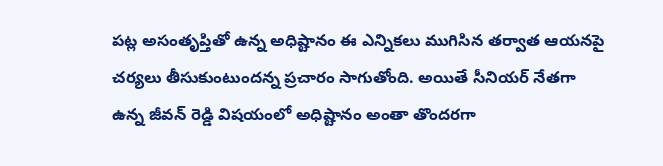పట్ల అసంతృప్తితో ఉన్న అధిష్టానం ఈ ఎన్నికలు ముగిసిన తర్వాత ఆయనపై చర్యలు తీసుకుంటుందన్న ప్రచారం సాగుతోంది. అయితే సీనియర్ నేతగా ఉన్న జీవన్ రెడ్డి విషయంలో అధిష్టానం అంతా తొందరగా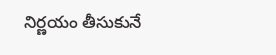నిర్ణయం తీసుకునే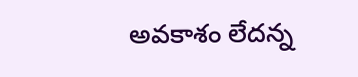అవకాశం లేదన్న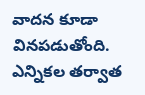వాదన కూడా వినపడుతోంది. ఎన్నికల తర్వాత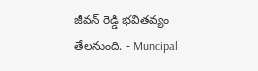జీవన్ రెడ్డి భవితవ్యం తేలనుంది. - Muncipal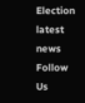Election latest news
Follow Us